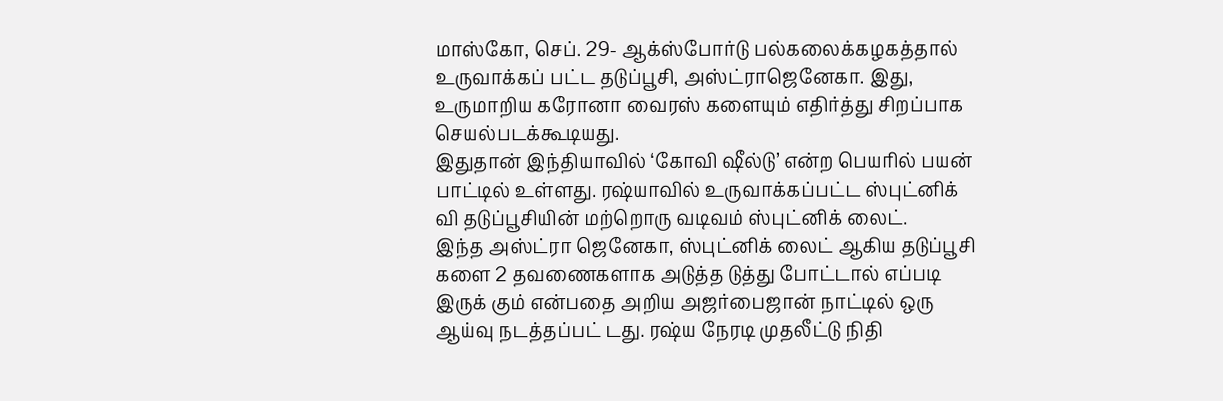மாஸ்கோ, செப். 29- ஆக்ஸ்போர்டு பல்கலைக்கழகத்தால் உருவாக்கப் பட்ட தடுப்பூசி, அஸ்ட்ராஜெனேகா. இது, உருமாறிய கரோனா வைரஸ் களையும் எதிர்த்து சிறப்பாக செயல்படக்கூடியது.
இதுதான் இந்தியாவில் ‘கோவி ஷீல்டு’ என்ற பெயரில் பயன் பாட்டில் உள்ளது. ரஷ்யாவில் உருவாக்கப்பட்ட ஸ்புட்னிக் வி தடுப்பூசியின் மற்றொரு வடிவம் ஸ்புட்னிக் லைட்.
இந்த அஸ்ட்ரா ஜெனேகா, ஸ்புட்னிக் லைட் ஆகிய தடுப்பூசி களை 2 தவணைகளாக அடுத்த டுத்து போட்டால் எப்படி இருக் கும் என்பதை அறிய அஜர்பைஜான் நாட்டில் ஒரு ஆய்வு நடத்தப்பட் டது. ரஷ்ய நேரடி முதலீட்டு நிதி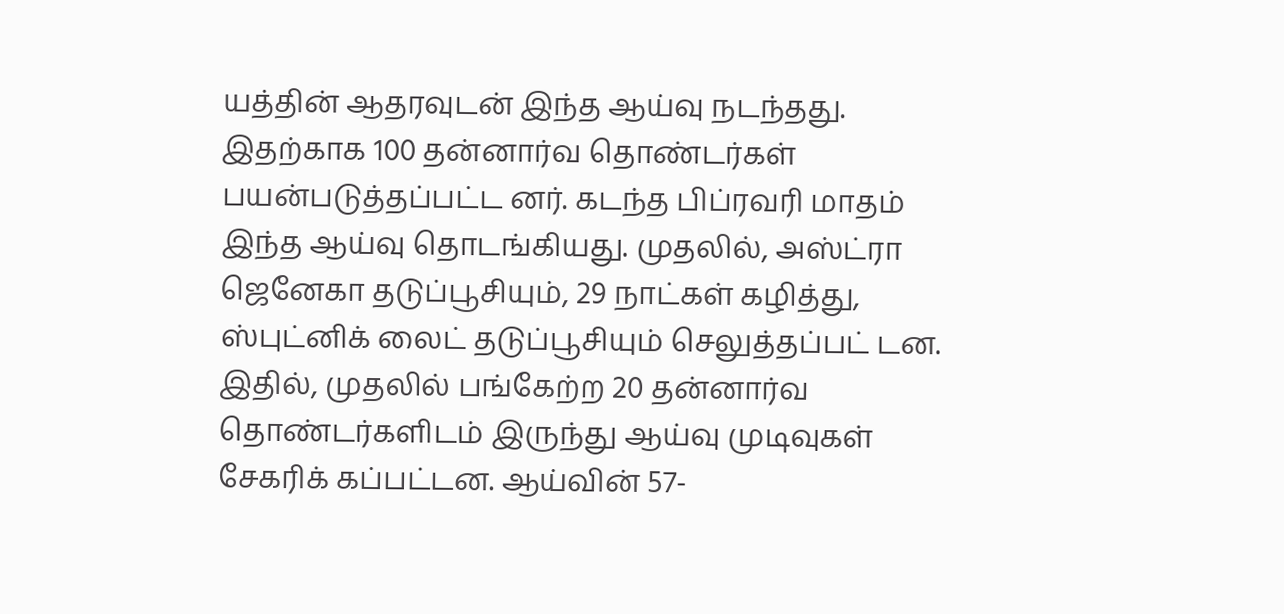யத்தின் ஆதரவுடன் இந்த ஆய்வு நடந்தது.
இதற்காக 100 தன்னார்வ தொண்டர்கள் பயன்படுத்தப்பட்ட னர். கடந்த பிப்ரவரி மாதம் இந்த ஆய்வு தொடங்கியது. முதலில், அஸ்ட்ரா ஜெனேகா தடுப்பூசியும், 29 நாட்கள் கழித்து, ஸ்புட்னிக் லைட் தடுப்பூசியும் செலுத்தப்பட் டன.
இதில், முதலில் பங்கேற்ற 20 தன்னார்வ தொண்டர்களிடம் இருந்து ஆய்வு முடிவுகள் சேகரிக் கப்பட்டன. ஆய்வின் 57-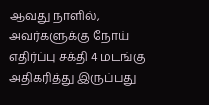ஆவது நாளில், அவர்களுக்கு நோய் எதிர்ப்பு சக்தி 4 மடங்கு அதிகரித்து இருப்பது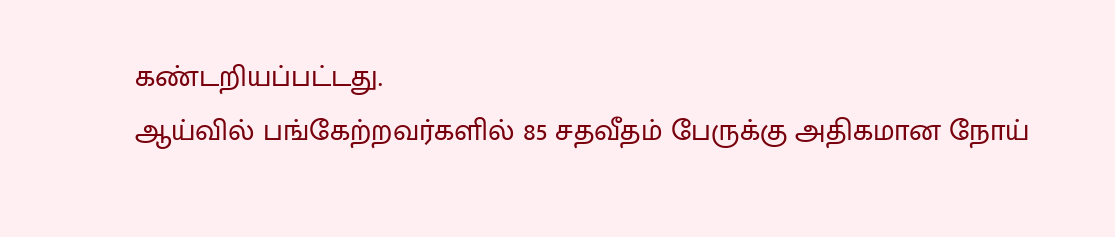கண்டறியப்பட்டது.
ஆய்வில் பங்கேற்றவர்களில் 85 சதவீதம் பேருக்கு அதிகமான நோய்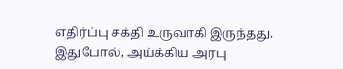எதிர்ப்பு சக்தி உருவாகி இருந்தது.
இதுபோல், அய்க்கிய அரபு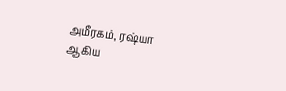அமீரகம், ரஷ்யா ஆகிய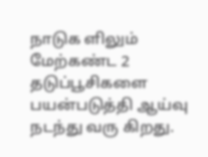நாடுக ளிலும் மேற்கண்ட 2 தடுப்பூசிகளை பயன்படுத்தி ஆய்வு நடந்து வரு கிறது.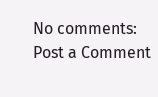No comments:
Post a Comment